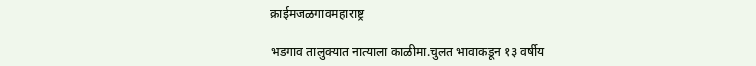क्राईमजळगावमहाराष्ट्र

भडगाव तालुक्यात नात्याला काळीमा.चुलत भावाकडून १३ वर्षीय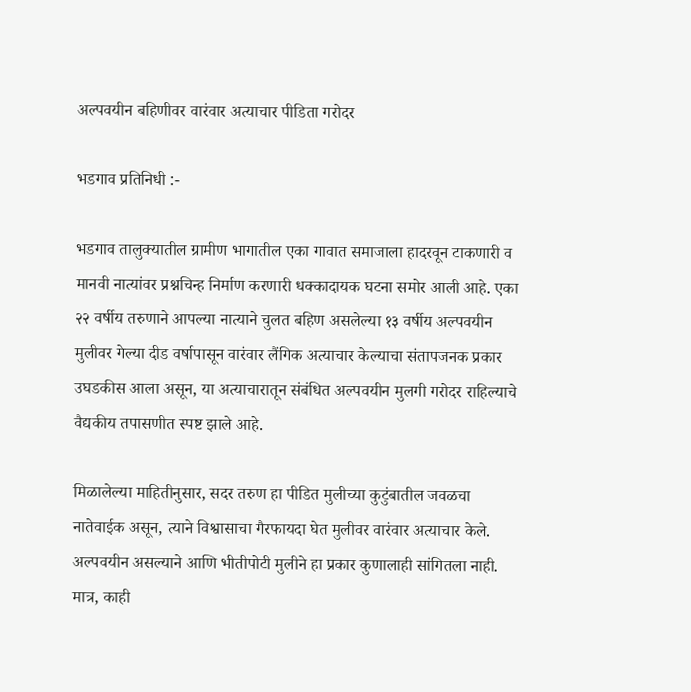अल्पवयीन बहिणीवर वारंवार अत्याचार पीडिता गरोदर

भडगाव प्रतिनिधी :-

भडगाव तालुक्यातील ग्रामीण भागातील एका गावात समाजाला हादरवून टाकणारी व मानवी नात्यांवर प्रश्नचिन्ह निर्माण करणारी धक्कादायक घटना समोर आली आहे. एका २२ वर्षीय तरुणाने आपल्या नात्याने चुलत बहिण असलेल्या १३ वर्षीय अल्पवयीन मुलीवर गेल्या दीड वर्षापासून वारंवार लैंगिक अत्याचार केल्याचा संतापजनक प्रकार उघडकीस आला असून, या अत्याचारातून संबंधित अल्पवयीन मुलगी गरोदर राहिल्याचे वैद्यकीय तपासणीत स्पष्ट झाले आहे.

मिळालेल्या माहितीनुसार, सदर तरुण हा पीडित मुलीच्या कुटुंबातील जवळचा नातेवाईक असून, त्याने विश्वासाचा गैरफायदा घेत मुलीवर वारंवार अत्याचार केले. अल्पवयीन असल्याने आणि भीतीपोटी मुलीने हा प्रकार कुणालाही सांगितला नाही. मात्र, काही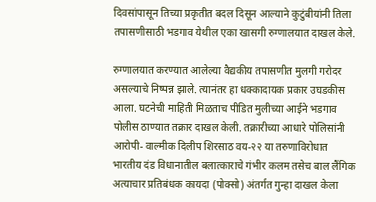दिवसांपासून तिच्या प्रकृतीत बदल दिसून आल्याने कुटुंबीयांनी तिला तपासणीसाठी भडगाव येथील एका खासगी रुग्णालयात दाखल केले.

रुग्णालयात करण्यात आलेल्या वैद्यकीय तपासणीत मुलगी गरोदर असल्याचे निष्पन्न झाले. त्यानंतर हा धक्कादायक प्रकार उघडकीस आला. घटनेची माहिती मिळताच पीडित मुलीच्या आईने भडगाव पोलीस ठाण्यात तक्रार दाखल केली. तक्रारीच्या आधारे पोलिसांनी आरोपी- वाल्मीक दिलीप शिरसाठ वय-२२ या तरुणाविरोधात भारतीय दंड विधानातील बलात्काराचे गंभीर कलम तसेच बाल लैंगिक अत्याचार प्रतिबंधक कायदा (पोक्सो) अंतर्गत गुन्हा दाखल केला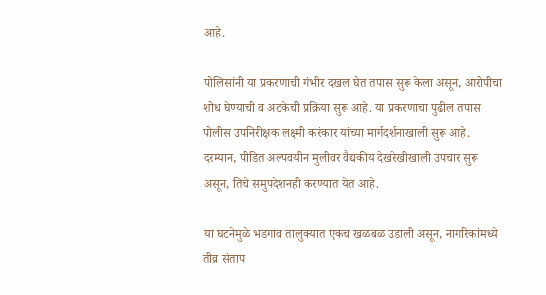आहे.

पोलिसांनी या प्रकरणाची गंभीर दखल घेत तपास सुरू केला असून, आरोपीचा शोध घेण्याची व अटकेची प्रक्रिया सुरू आहे. या प्रकरणाचा पुढील तपास पोलीस उपनिरीक्षक लक्ष्मी करंकार यांच्या मार्गदर्शनाखाली सुरू आहे. दरम्यान, पीडित अल्पवयीन मुलीवर वैद्यकीय देखरेखीखाली उपचार सुरू असून, तिचे समुपदेशनही करण्यात येत आहे.

या घटनेमुळे भडगाव तालुक्यात एकच खळबळ उडाली असून, नागरिकांमध्ये तीव्र संताप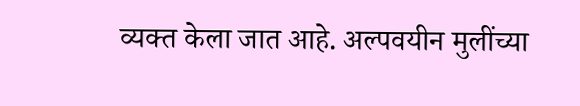व्यक्त केला जात आहे. अल्पवयीन मुलींच्या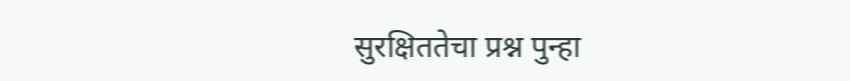सुरक्षिततेचा प्रश्न पुन्हा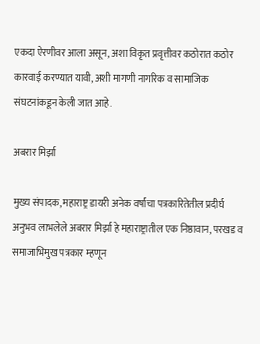एकदा ऐरणीवर आला असून, अशा विकृत प्रवृत्तीवर कठोरात कठोर कारवाई करण्यात यावी, अशी मागणी नागरिक व सामाजिक संघटनांकडून केली जात आहे.

अबरार मिर्झा

मुख्य संपादक, महाराष्ट्र डायरी अनेक वर्षांचा पत्रकारितेतील प्रदीर्घ अनुभव लाभलेले अबरार मिर्झा हे महाराष्ट्रातील एक निष्ठावान, परखड व समाजाभिमुख पत्रकार म्हणून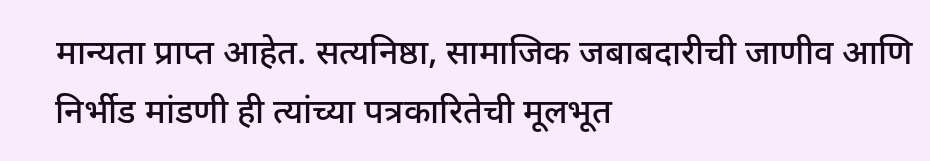मान्यता प्राप्त आहेत. सत्यनिष्ठा, सामाजिक जबाबदारीची जाणीव आणि निर्भीड मांडणी ही त्यांच्या पत्रकारितेची मूलभूत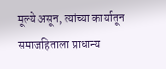मूल्ये असून, त्यांच्या कार्यातून समाजहिताला प्राधान्य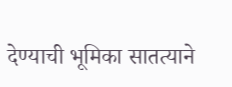देण्याची भूमिका सातत्याने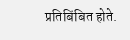प्रतिबिंबित होते.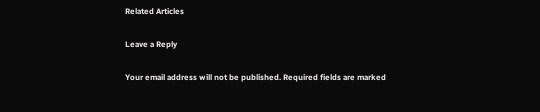Related Articles

Leave a Reply

Your email address will not be published. Required fields are marked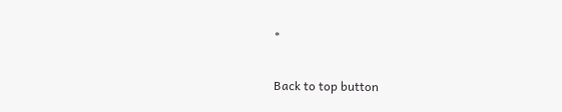*

Back to top button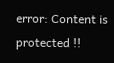error: Content is protected !!